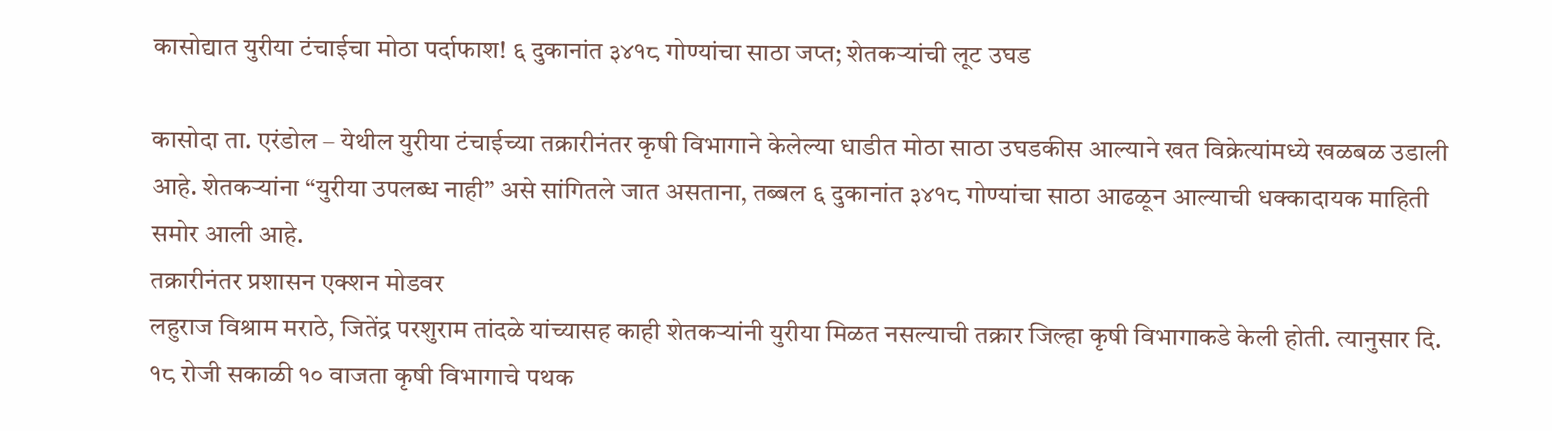कासोद्यात युरीया टंचाईचा मोठा पर्दाफाश! ६ दुकानांत ३४१८ गोण्यांचा साठा जप्त; शेतकऱ्यांची लूट उघड

कासोदा ता. एरंडोल – येथील युरीया टंचाईच्या तक्रारीनंतर कृषी विभागाने केलेल्या धाडीत मोठा साठा उघडकीस आल्याने खत विक्रेत्यांमध्ये खळबळ उडाली आहे. शेतकऱ्यांना “युरीया उपलब्ध नाही” असे सांगितले जात असताना, तब्बल ६ दुकानांत ३४१८ गोण्यांचा साठा आढळून आल्याची धक्कादायक माहिती समोर आली आहे.
तक्रारीनंतर प्रशासन एक्शन मोडवर
लहुराज विश्राम मराठे, जितेंद्र परशुराम तांदळे यांच्यासह काही शेतकऱ्यांनी युरीया मिळत नसल्याची तक्रार जिल्हा कृषी विभागाकडे केली होती. त्यानुसार दि. १८ रोजी सकाळी १० वाजता कृषी विभागाचे पथक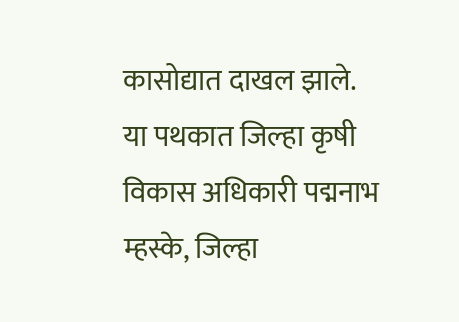कासोद्यात दाखल झाले.
या पथकात जिल्हा कृषी विकास अधिकारी पद्मनाभ म्हस्के, जिल्हा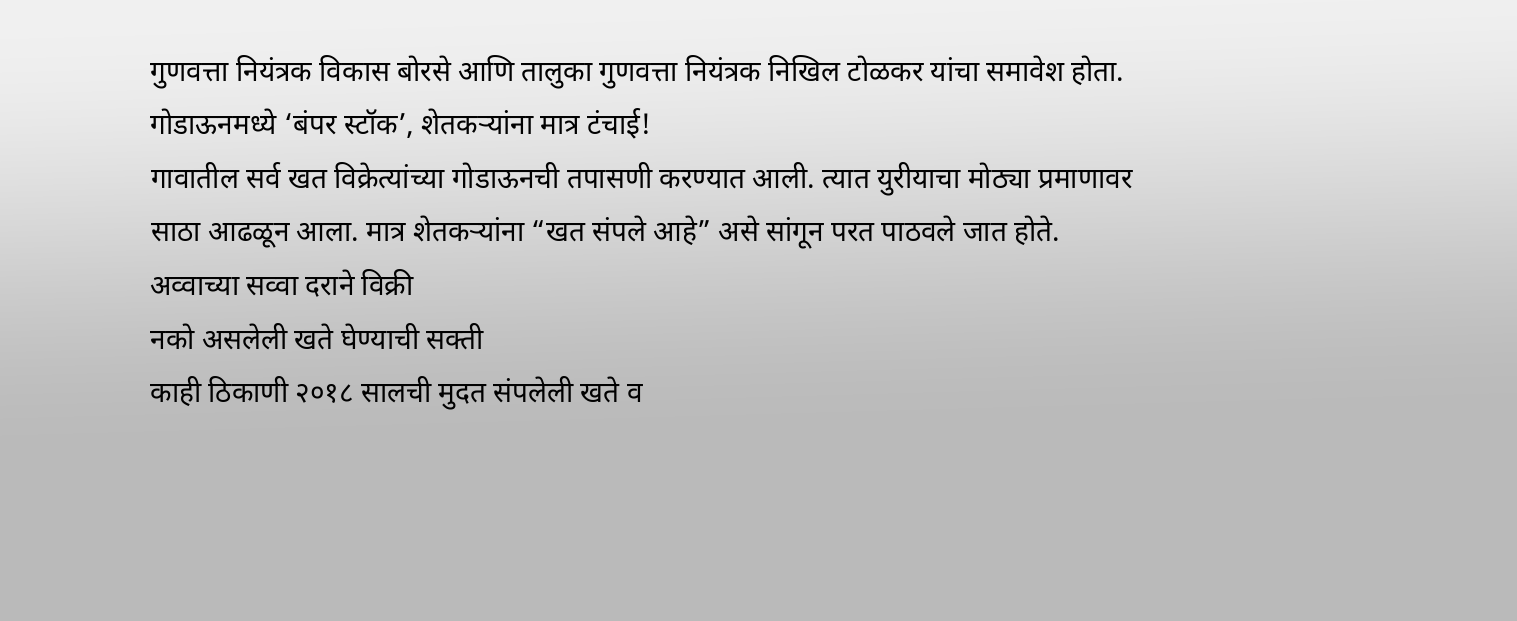गुणवत्ता नियंत्रक विकास बोरसे आणि तालुका गुणवत्ता नियंत्रक निखिल टोळकर यांचा समावेश होता.
गोडाऊनमध्ये ‘बंपर स्टॉक’, शेतकऱ्यांना मात्र टंचाई!
गावातील सर्व खत विक्रेत्यांच्या गोडाऊनची तपासणी करण्यात आली. त्यात युरीयाचा मोठ्या प्रमाणावर साठा आढळून आला. मात्र शेतकऱ्यांना “खत संपले आहे” असे सांगून परत पाठवले जात होते.
अव्वाच्या सव्वा दराने विक्री
नको असलेली खते घेण्याची सक्ती
काही ठिकाणी २०१८ सालची मुदत संपलेली खते व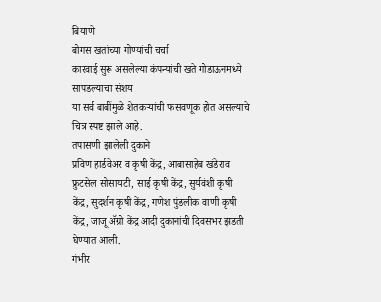बियाणे
बोगस खतांच्या गोण्यांची चर्चा
कारवाई सुरू असलेल्या कंपन्यांची खते गोडाऊनमध्ये सापडल्याचा संशय
या सर्व बाबींमुळे शेतकऱ्यांची फसवणूक होत असल्याचे चित्र स्पष्ट झाले आहे.
तपासणी झालेली दुकाने
प्रविण हार्डवेअर व कृषी केंद्र, आबासाहेब खंडेराव फ्रुटसेल सोसायटी, साई कृषी केंद्र, सुर्यवंशी कृषी केंद्र, सुदर्शन कृषी केंद्र, गणेश पुंडलीक वाणी कृषी केंद्र, जाजू ॲग्रो केंद्र आदी दुकानांची दिवसभर झडती घेण्यात आली.
गंभीर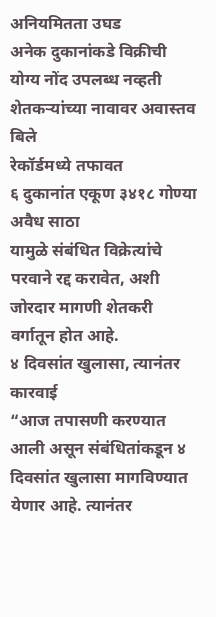अनियमितता उघड
अनेक दुकानांकडे विक्रीची योग्य नोंद उपलब्ध नव्हती
शेतकऱ्यांच्या नावावर अवास्तव बिले
रेकॉर्डमध्ये तफावत
६ दुकानांत एकूण ३४१८ गोण्या अवैध साठा
यामुळे संबंधित विक्रेत्यांचे परवाने रद्द करावेत, अशी जोरदार मागणी शेतकरी वर्गातून होत आहे.
४ दिवसांत खुलासा, त्यानंतर कारवाई
“आज तपासणी करण्यात आली असून संबंधितांकडून ४ दिवसांत खुलासा मागविण्यात येणार आहे. त्यानंतर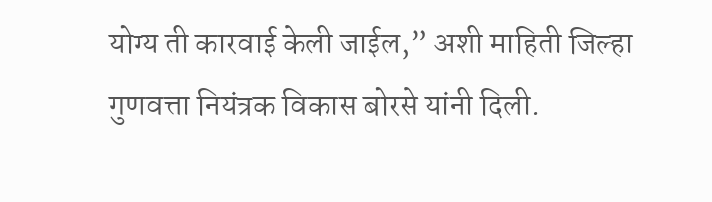योग्य ती कारवाई केली जाईल,” अशी माहिती जिल्हा गुणवत्ता नियंत्रक विकास बोरसे यांनी दिली.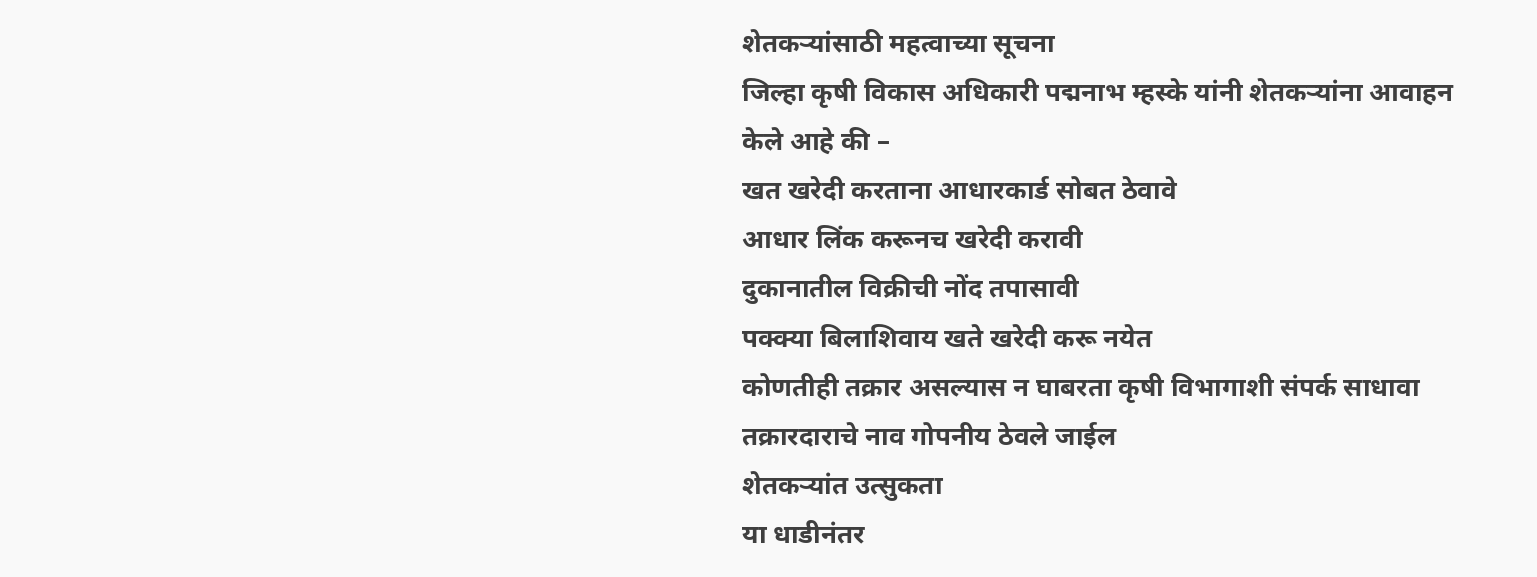शेतकऱ्यांसाठी महत्वाच्या सूचना
जिल्हा कृषी विकास अधिकारी पद्मनाभ म्हस्के यांनी शेतकऱ्यांना आवाहन केले आहे की –
खत खरेदी करताना आधारकार्ड सोबत ठेवावे
आधार लिंक करूनच खरेदी करावी
दुकानातील विक्रीची नोंद तपासावी
पक्क्या बिलाशिवाय खते खरेदी करू नयेत
कोणतीही तक्रार असल्यास न घाबरता कृषी विभागाशी संपर्क साधावा
तक्रारदाराचे नाव गोपनीय ठेवले जाईल
शेतकऱ्यांत उत्सुकता
या धाडीनंतर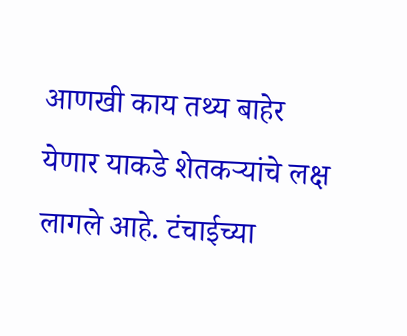आणखी काय तथ्य बाहेर येणार याकडे शेतकऱ्यांचे लक्ष लागले आहे. टंचाईच्या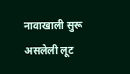नावाखाली सुरू असलेली लूट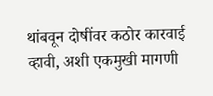थांबवून दोषींवर कठोर कारवाई व्हावी, अशी एकमुखी मागणी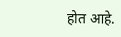होत आहे.